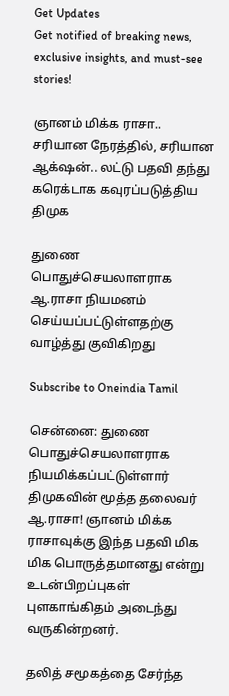Get Updates
Get notified of breaking news, exclusive insights, and must-see stories!

ஞானம் மிக்க ராசா.. சரியான நேரத்தில், சரியான ஆக்‌ஷன்.. லட்டு பதவி தந்து கரெக்டாக கவுரப்படுத்திய திமுக

துணை பொதுச்செயலாளராக ஆ.ராசா நியமனம் செய்யப்பட்டுள்ளதற்கு வாழ்த்து குவிகிறது

Subscribe to Oneindia Tamil

சென்னை: துணை பொதுச்செயலாளராக நியமிக்கப்பட்டுள்ளார் திமுகவின் மூத்த தலைவர் ஆ.ராசா! ஞானம் மிக்க ராசாவுக்கு இந்த பதவி மிக மிக பொருத்தமானது என்று உடன்பிறப்புகள் புளகாங்கிதம் அடைந்து வருகின்றனர்.

தலித் சமூகத்தை சேர்ந்த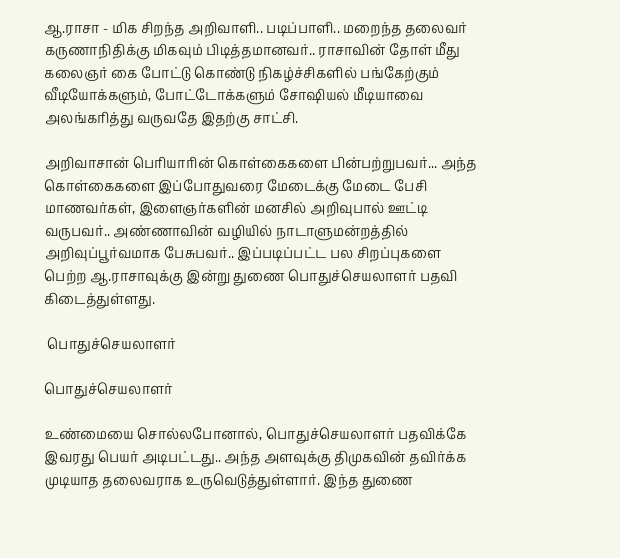ஆ.ராசா - மிக சிறந்த அறிவாளி.. படிப்பாளி.. மறைந்த தலைவர் கருணாநிதிக்கு மிகவும் பிடித்தமானவர்.. ராசாவின் தோள் மீது கலைஞர் கை போட்டு கொண்டு நிகழ்ச்சிகளில் பங்கேற்கும் வீடியோக்களும், போட்டோக்களும் சோஷியல் மீடியாவை அலங்கரித்து வருவதே இதற்கு சாட்சி.

அறிவாசான் பெரியாரின் கொள்கைகளை பின்பற்றுபவர்... அந்த கொள்கைகளை இப்போதுவரை மேடைக்கு மேடை பேசி மாணவர்கள், இளைஞர்களின் மனசில் அறிவுபால் ஊட்டி வருபவர்.. அண்ணாவின் வழியில் நாடாளுமன்றத்தில் அறிவுப்பூர்வமாக பேசுபவர்.. இப்படிப்பட்ட பல சிறப்புகளை பெற்ற ஆ.ராசாவுக்கு இன்று துணை பொதுச்செயலாளர் பதவி கிடைத்துள்ளது.

 பொதுச்செயலாளர்

பொதுச்செயலாளர்

உண்மையை சொல்லபோனால், பொதுச்செயலாளர் பதவிக்கே இவரது பெயர் அடிபட்டது.. அந்த அளவுக்கு திமுகவின் தவிர்க்க முடியாத தலைவராக உருவெடுத்துள்ளார். இந்த துணை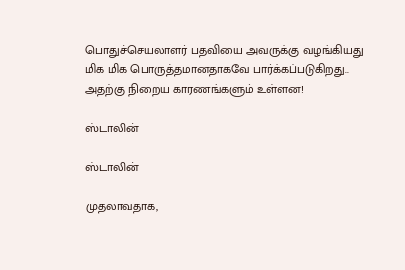பொதுச்செயலாளர் பதவியை அவருக்கு வழங்கியது மிக மிக பொருத்தமானதாகவே பார்க்கப்படுகிறது.. அதற்கு நிறைய காரணங்களும் உள்ளன!

ஸ்டாலின்

ஸ்டாலின்

முதலாவதாக,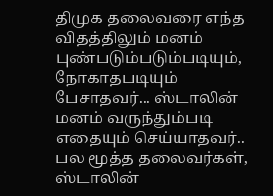திமுக தலைவரை எந்த விதத்திலும் மனம் புண்படும்படும்படியும், நோகாதபடியும் பேசாதவர்... ஸ்டாலின் மனம் வருந்தும்படி எதையும் செய்யாதவர்.. பல மூத்த தலைவர்கள், ஸ்டாலின்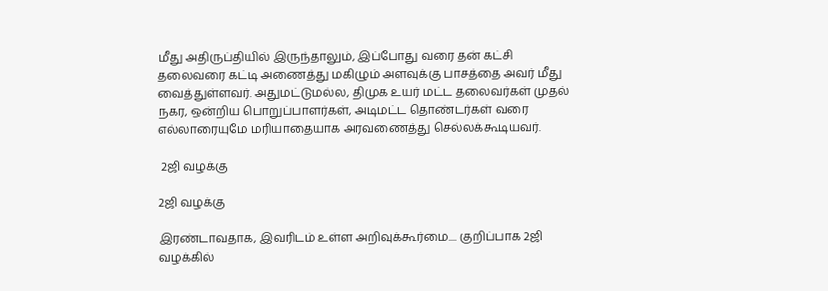மீது அதிருப்தியில் இருந்தாலும், இப்போது வரை தன் கட்சி தலைவரை கட்டி அணைத்து மகிழும் அளவுக்கு பாசத்தை அவர் மீது வைத்துள்ளவர். அதுமட்டுமல்ல, திமுக உயர் மட்ட தலைவர்கள் முதல் நகர, ஒன்றிய பொறுப்பாளர்கள், அடிமட்ட தொண்டர்கள் வரை எல்லாரையுமே மரியாதையாக அரவணைத்து செல்லக்கூடியவர்.

 2ஜி வழக்கு

2ஜி வழக்கு

இரண்டாவதாக, இவரிடம் உள்ள அறிவுக்கூர்மை.... குறிப்பாக 2ஜி வழக்கில்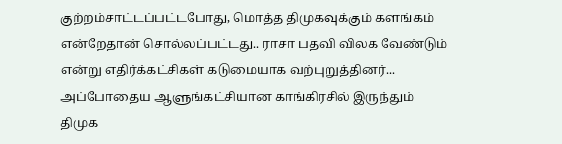குற்றம்சாட்டப்பட்டபோது, மொத்த திமுகவுக்கும் களங்கம் என்றேதான் சொல்லப்பட்டது.. ராசா பதவி விலக வேண்டும் என்று எதிர்க்கட்சிகள் கடுமையாக வற்புறுத்தினர்... அப்போதைய ஆளுங்கட்சியான காங்கிரசில் இருந்தும் திமுக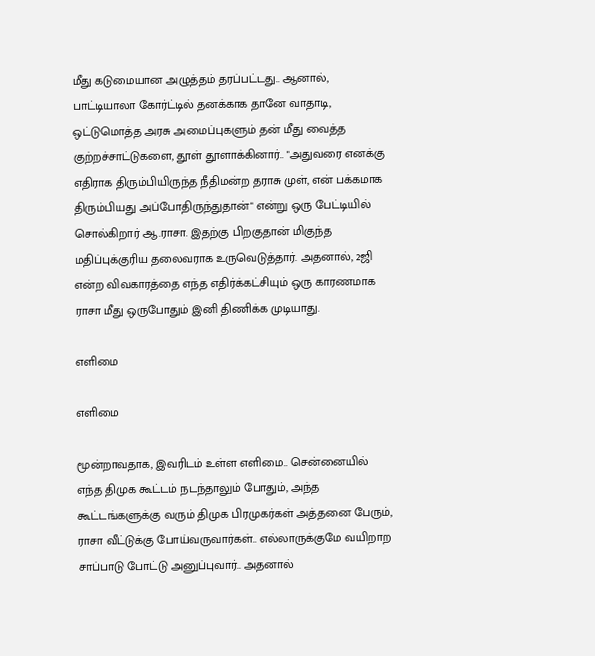மீது கடுமையான அழுத்தம் தரப்பட்டது.. ஆனால், பாட்டியாலா கோர்ட்டில் தனக்காக தானே வாதாடி, ஒட்டுமொத்த அரசு அமைப்புகளும் தன் மீது வைத்த குற்றச்சாட்டுகளை, தூள் தூளாக்கினார்.. "அதுவரை எனக்கு எதிராக திரும்பியிருந்த நீதிமன்ற தராசு முள், என் பக்கமாக திரும்பியது அப்போதிருந்துதான்" என்று ஒரு பேட்டியில் சொல்கிறார் ஆ.ராசா. இதற்கு பிறகுதான் மிகுந்த மதிப்புக்குரிய தலைவராக உருவெடுத்தார். அதனால், 2ஜி என்ற விவகாரத்தை எந்த எதிர்க்கட்சியும் ஒரு காரணமாக ராசா மீது ஒருபோதும் இனி திணிக்க முடியாது.

எளிமை

எளிமை

மூன்றாவதாக, இவரிடம் உள்ள எளிமை.. சென்னையில் எந்த திமுக கூட்டம் நடந்தாலும் போதும், அந்த கூட்டங்களுக்கு வரும் திமுக பிரமுகர்கள் அத்தனை பேரும், ராசா வீட்டுக்கு போய்வருவார்கள்.. எல்லாருக்குமே வயிறாற சாப்பாடு போட்டு அனுப்புவார்.. அதனால்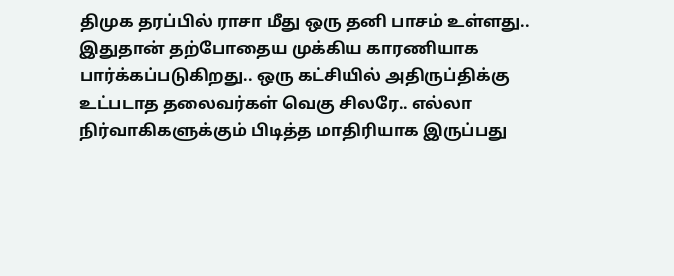திமுக தரப்பில் ராசா மீது ஒரு தனி பாசம் உள்ளது.. இதுதான் தற்போதைய முக்கிய காரணியாக பார்க்கப்படுகிறது.. ஒரு கட்சியில் அதிருப்திக்கு உட்படாத தலைவர்கள் வெகு சிலரே.. எல்லா நிர்வாகிகளுக்கும் பிடித்த மாதிரியாக இருப்பது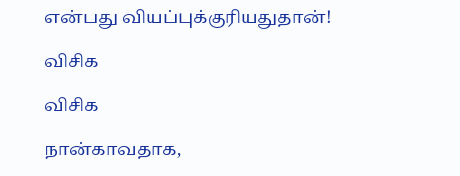என்பது வியப்புக்குரியதுதான்!

விசிக

விசிக

நான்காவதாக,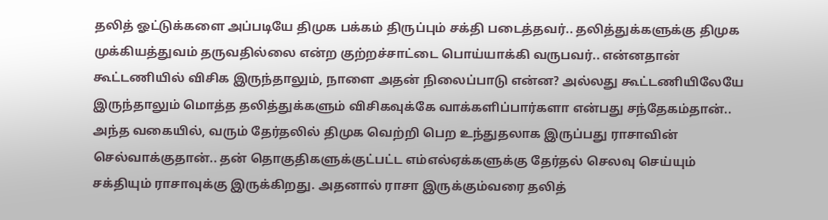தலித் ஓட்டுக்களை அப்படியே திமுக பக்கம் திருப்பும் சக்தி படைத்தவர்.. தலித்துக்களுக்கு திமுக முக்கியத்துவம் தருவதில்லை என்ற குற்றச்சாட்டை பொய்யாக்கி வருபவர்.. என்னதான் கூட்டணியில் விசிக இருந்தாலும், நாளை அதன் நிலைப்பாடு என்ன? அல்லது கூட்டணியிலேயே இருந்தாலும் மொத்த தலித்துக்களும் விசிகவுக்கே வாக்களிப்பார்களா என்பது சந்தேகம்தான்.. அந்த வகையில், வரும் தேர்தலில் திமுக வெற்றி பெற உந்துதலாக இருப்பது ராசாவின் செல்வாக்குதான்.. தன் தொகுதிகளுக்குட்பட்ட எம்எல்ஏக்களுக்கு தேர்தல் செலவு செய்யும் சக்தியும் ராசாவுக்கு இருக்கிறது. அதனால் ராசா இருக்கும்வரை தலித்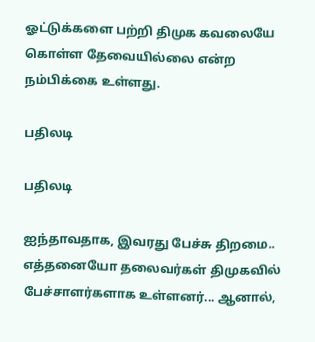ஓட்டுக்களை பற்றி திமுக கவலையே கொள்ள தேவையில்லை என்ற நம்பிக்கை உள்ளது.

பதிலடி

பதிலடி

ஐந்தாவதாக, இவரது பேச்சு திறமை.. எத்தனையோ தலைவர்கள் திமுகவில் பேச்சாளர்களாக உள்ளனர்... ஆனால்,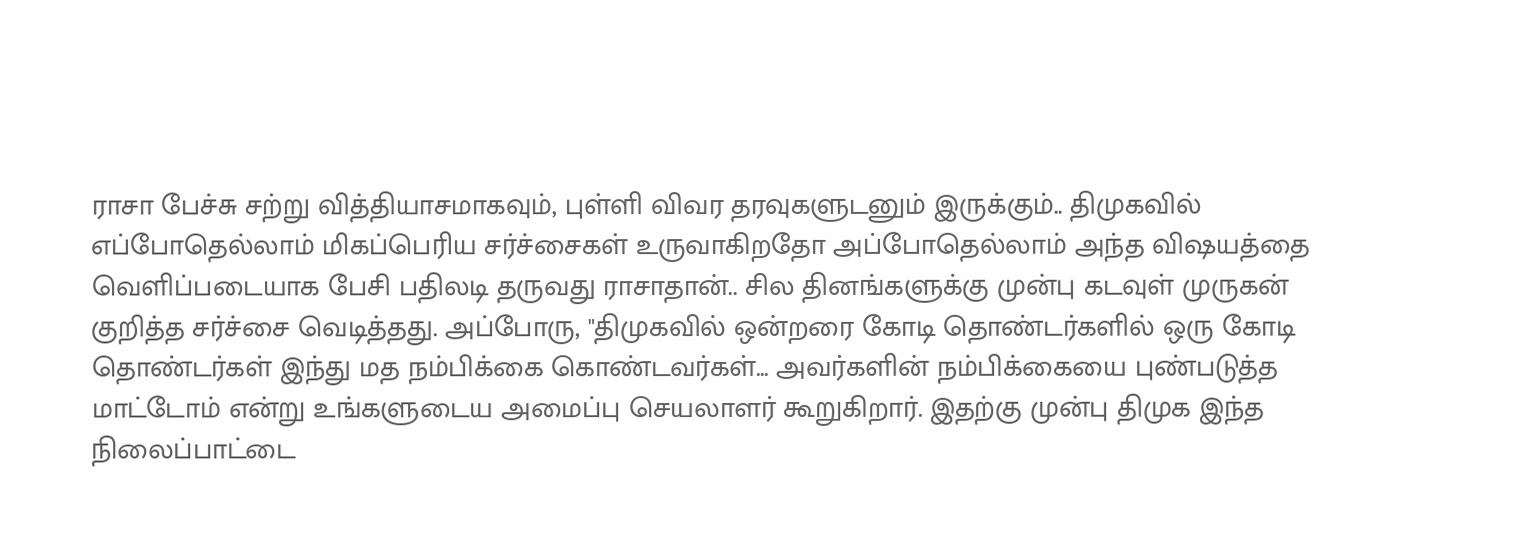ராசா பேச்சு சற்று வித்தியாசமாகவும், புள்ளி விவர தரவுகளுடனும் இருக்கும்.. திமுகவில் எப்போதெல்லாம் மிகப்பெரிய சர்ச்சைகள் உருவாகிறதோ அப்போதெல்லாம் அந்த விஷயத்தை வெளிப்படையாக பேசி பதிலடி தருவது ராசாதான்.. சில தினங்களுக்கு முன்பு கடவுள் முருகன் குறித்த சர்ச்சை வெடித்தது. அப்போரு, "திமுகவில் ஒன்றரை கோடி தொண்டர்களில் ஒரு கோடி தொண்டர்கள் இந்து மத நம்பிக்கை கொண்டவர்கள்... அவர்களின் நம்பிக்கையை புண்படுத்த மாட்டோம் என்று உங்களுடைய அமைப்பு செயலாளர் கூறுகிறார். இதற்கு முன்பு திமுக இந்த நிலைப்பாட்டை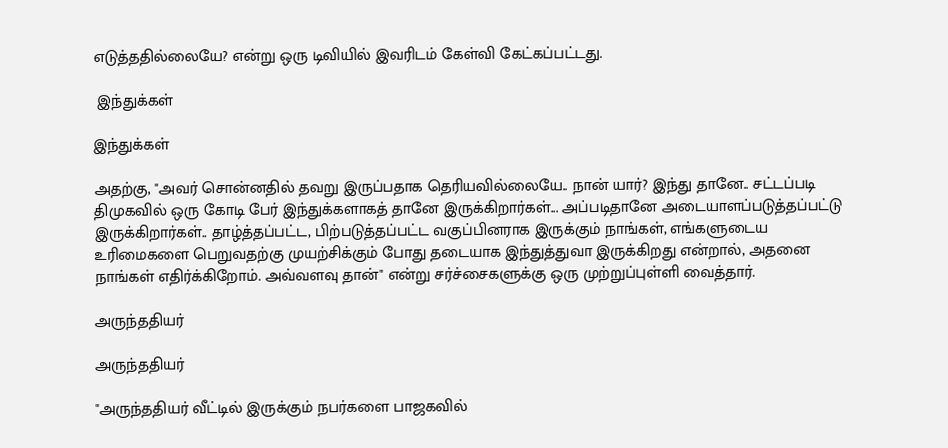எடுத்ததில்லையே? என்று ஒரு டிவியில் இவரிடம் கேள்வி கேட்கப்பட்டது.

 இந்துக்கள்

இந்துக்கள்

அதற்கு, "அவர் சொன்னதில் தவறு இருப்பதாக தெரியவில்லையே.. நான் யார்? இந்து தானே.. சட்டப்படி திமுகவில் ஒரு கோடி பேர் இந்துக்களாகத் தானே இருக்கிறார்கள்... அப்படிதானே அடையாளப்படுத்தப்பட்டு இருக்கிறார்கள்.. தாழ்த்தப்பட்ட, பிற்படுத்தப்பட்ட வகுப்பினராக இருக்கும் நாங்கள், எங்களுடைய உரிமைகளை பெறுவதற்கு முயற்சிக்கும் போது தடையாக இந்துத்துவா இருக்கிறது என்றால், அதனை நாங்கள் எதிர்க்கிறோம். அவ்வளவு தான்" என்று சர்ச்சைகளுக்கு ஒரு முற்றுப்புள்ளி வைத்தார்.

அருந்ததியர்

அருந்ததியர்

"அருந்ததியர் வீட்டில் இருக்கும் நபர்களை பாஜகவில்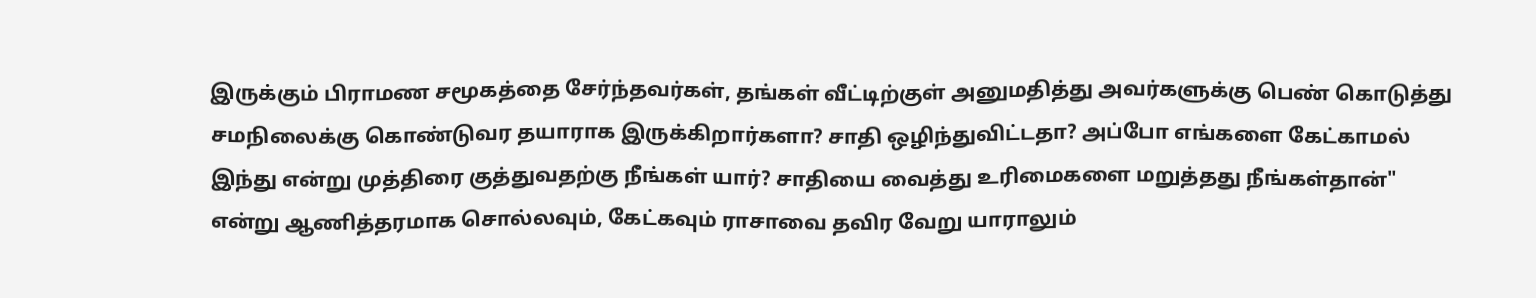இருக்கும் பிராமண சமூகத்தை சேர்ந்தவர்கள், தங்கள் வீட்டிற்குள் அனுமதித்து அவர்களுக்கு பெண் கொடுத்து சமநிலைக்கு கொண்டுவர தயாராக இருக்கிறார்களா? சாதி ஒழிந்துவிட்டதா? அப்போ எங்களை கேட்காமல் இந்து என்று முத்திரை குத்துவதற்கு நீங்கள் யார்? சாதியை வைத்து உரிமைகளை மறுத்தது நீங்கள்தான்" என்று ஆணித்தரமாக சொல்லவும், கேட்கவும் ராசாவை தவிர வேறு யாராலும்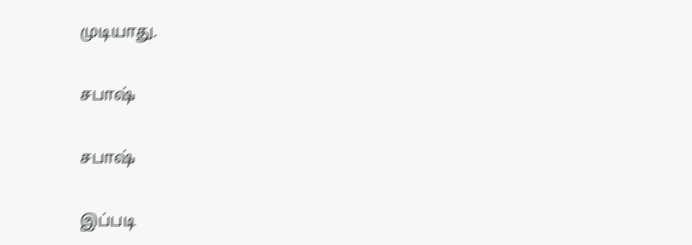முடியாது.

சபாஷ்

சபாஷ்

இப்படி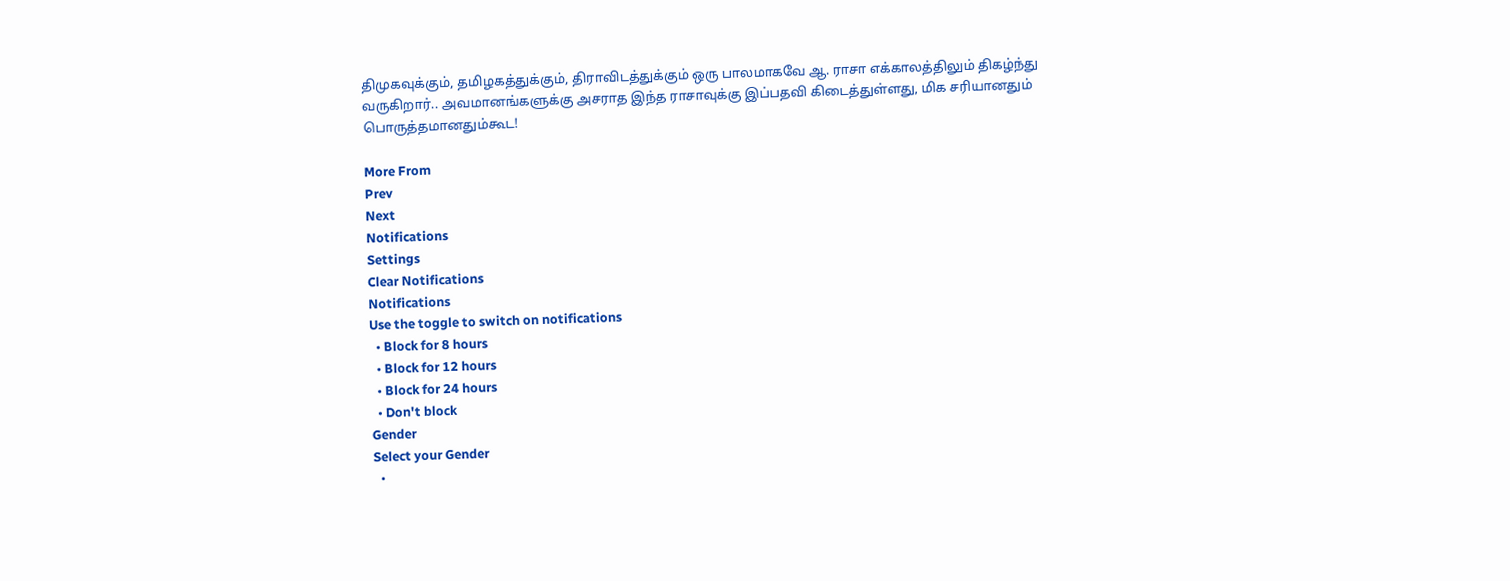திமுகவுக்கும், தமிழகத்துக்கும், திராவிடத்துக்கும் ஒரு பாலமாகவே ஆ. ராசா எக்காலத்திலும் திகழ்ந்து வருகிறார்.. அவமானங்களுக்கு அசராத இந்த ராசாவுக்கு இப்பதவி கிடைத்துள்ளது, மிக சரியானதும் பொருத்தமானதும்கூட!

More From
Prev
Next
Notifications
Settings
Clear Notifications
Notifications
Use the toggle to switch on notifications
  • Block for 8 hours
  • Block for 12 hours
  • Block for 24 hours
  • Don't block
Gender
Select your Gender
  •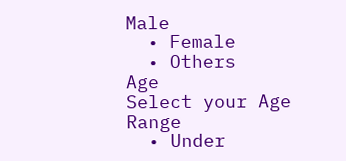Male
  • Female
  • Others
Age
Select your Age Range
  • Under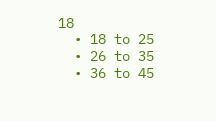18
  • 18 to 25
  • 26 to 35
  • 36 to 45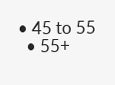• 45 to 55
  • 55+